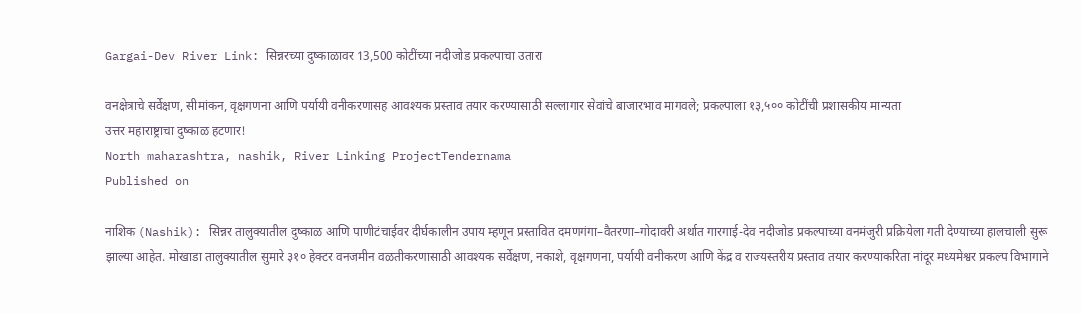Gargai-Dev River Link: सिन्नरच्या दुष्काळावर 13,500 कोटींच्या नदीजोड प्रकल्पाचा उतारा

वनक्षेत्राचे सर्वेक्षण, सीमांकन, वृक्षगणना आणि पर्यायी वनीकरणासह आवश्यक प्रस्ताव तयार करण्यासाठी सल्लागार सेवांचे बाजारभाव मागवले; प्रकल्पाला १३,५०० कोटींची प्रशासकीय मान्यता
उत्तर महाराष्ट्राचा दुष्काळ हटणार!
North maharashtra, nashik, River Linking ProjectTendernama
Published on

नाशिक (Nashik): सिन्नर तालुक्यातील दुष्काळ आणि पाणीटंचाईवर दीर्घकालीन उपाय म्हणून प्रस्तावित दमणगंगा–वैतरणा–गोदावरी अर्थात गारगाई-देव नदीजोड प्रकल्पाच्या वनमंजुरी प्रक्रियेला गती देण्याच्या हालचाली सुरू झाल्या आहेत. मोखाडा तालुक्यातील सुमारे ३१० हेक्टर वनजमीन वळतीकरणासाठी आवश्यक सर्वेक्षण, नकाशे, वृक्षगणना, पर्यायी वनीकरण आणि केंद्र व राज्यस्तरीय प्रस्ताव तयार करण्याकरिता नांदूर मध्यमेश्वर प्रकल्प विभागाने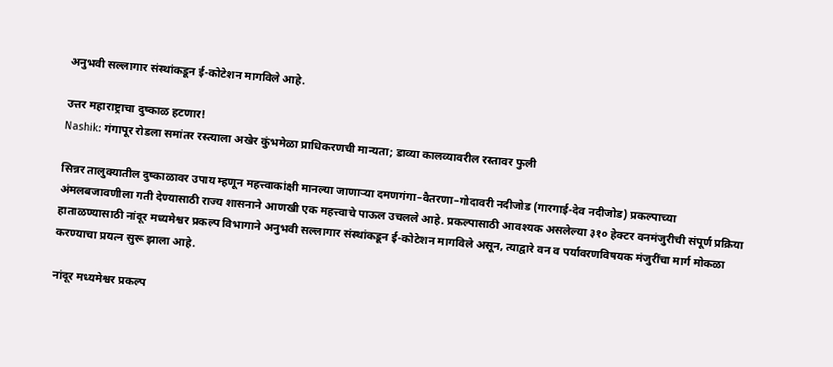अनुभवी सल्लागार संस्थांकडून ई-कोटेशन मागविले आहे.

उत्तर महाराष्ट्राचा दुष्काळ हटणार!
Nashik: गंगापूर रोडला समांतर रस्त्याला अखेर कुंभमेळा प्राधिकरणची मान्यता; डाव्या कालव्यावरील रस्तावर फुली

सिन्नर तालुक्यातील दुष्काळावर उपाय म्हणून महत्त्वाकांक्षी मानल्या जाणाऱ्या दमणगंगा–वैतरणा–गोदावरी नदीजोड (गारगाई-देव नदीजोड) प्रकल्पाच्या अंमलबजावणीला गती देण्यासाठी राज्य शासनाने आणखी एक महत्त्वाचे पाऊल उचलले आहे. प्रकल्पासाठी आवश्यक असलेल्या ३१० हेक्टर वनमंजुरीची संपूर्ण प्रक्रिया हाताळण्यासाठी नांदूर मध्यमेश्वर प्रकल्प विभागाने अनुभवी सल्लागार संस्थांकडून ई-कोटेशन मागविले असून, त्याद्वारे वन व पर्यावरणविषयक मंजुरींचा मार्ग मोकळा करण्याचा प्रयत्न सुरू झाला आहे.

नांदूर मध्यमेश्वर प्रकल्प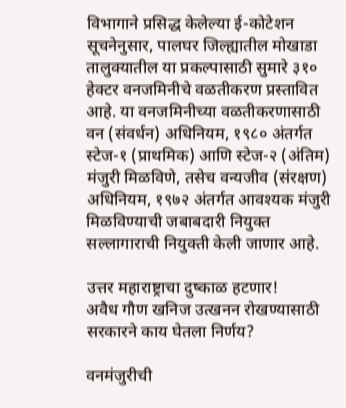विभागाने प्रसिद्ध केलेल्या ई-कोटेशन सूचनेनुसार, पालघर जिल्ह्यातील मोखाडा तालुक्यातील या प्रकल्पासाठी सुमारे ३१० हेक्टर वनजमिनीचे वळतीकरण प्रस्तावित आहे. या वनजमिनीच्या वळतीकरणासाठी वन (संवर्धन) अधिनियम, १९८० अंतर्गत स्टेज-१ (प्राथमिक) आणि स्टेज-२ (अंतिम) मंजुरी मिळविणे, तसेच वन्यजीव (संरक्षण) अधिनियम, १९७२ अंतर्गत आवश्यक मंजुरी मिळविण्याची जबाबदारी नियुक्त सल्लागाराची नियुक्ती केली जाणार आहे.

उत्तर महाराष्ट्राचा दुष्काळ हटणार!
अवैध गौण खनिज उत्खनन रोखण्यासाठी सरकारने काय घेतला निर्णय?

वनमंजुरीची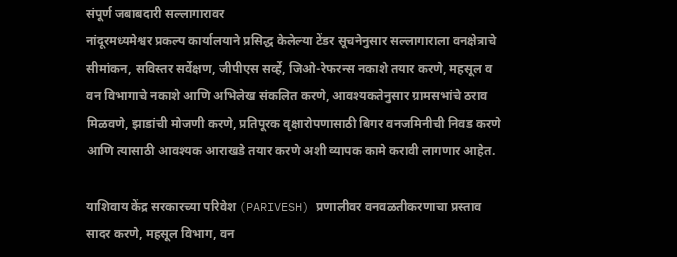संपूर्ण जबाबदारी सल्लागारावर
नांदूरमध्यमेश्वर प्रकल्प कार्यालयाने प्रसिद्ध केलेल्या टेंडर सूचनेनुसार सल्लागाराला वनक्षेत्राचे सीमांकन, सविस्तर सर्वेक्षण, जीपीएस सर्व्हे, जिओ-रेफरन्स नकाशे तयार करणे, महसूल व वन विभागाचे नकाशे आणि अभिलेख संकलित करणे, आवश्यकतेनुसार ग्रामसभांचे ठराव मिळवणे, झाडांची मोजणी करणे, प्रतिपूरक वृक्षारोपणासाठी बिगर वनजमिनीची निवड करणे आणि त्यासाठी आवश्यक आराखडे तयार करणे अशी व्यापक कामे करावी लागणार आहेत.

याशिवाय केंद्र सरकारच्या परिवेश (PARIVESH) प्रणालीवर वनवळतीकरणाचा प्रस्ताव सादर करणे, महसूल विभाग, वन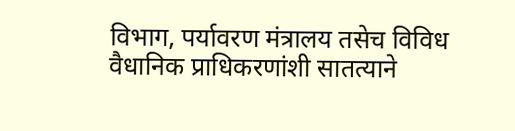विभाग, पर्यावरण मंत्रालय तसेच विविध वैधानिक प्राधिकरणांशी सातत्याने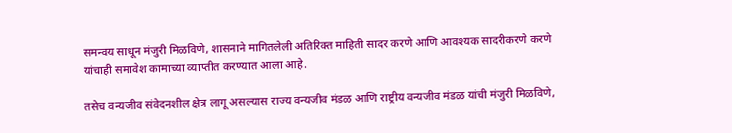समन्वय साधून मंजुरी मिळविणे, शासनाने मागितलेली अतिरिक्त माहिती सादर करणे आणि आवश्यक सादरीकरणे करणे यांचाही समावेश कामाच्या व्याप्तीत करण्यात आला आहे.

तसेच वन्यजीव संवेदनशील क्षेत्र लागू असल्यास राज्य वन्यजीव मंडळ आणि राष्ट्रीय वन्यजीव मंडळ यांची मंजुरी मिळविणे,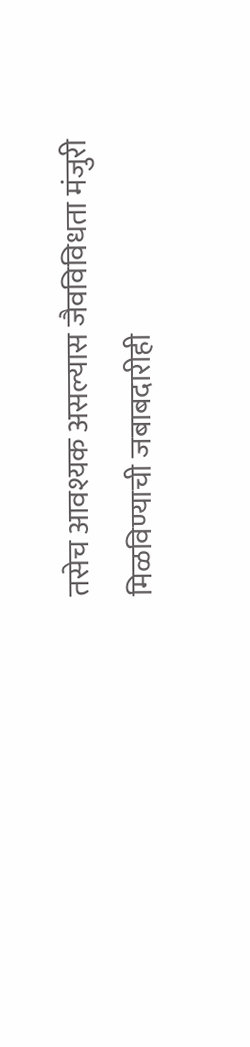तसेच आवश्यक असल्यास जैवविविधता मंजुरी मिळविण्याची जबाबदारीही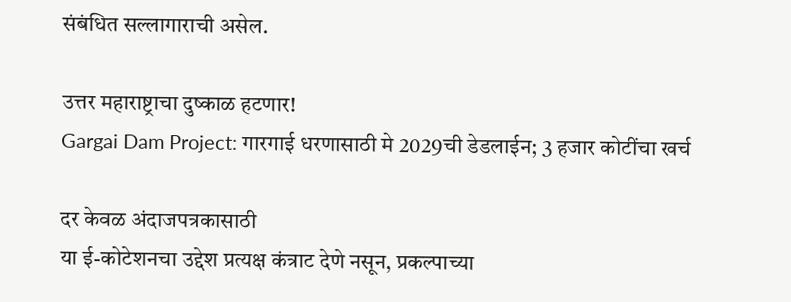संबंधित सल्लागाराची असेल.

उत्तर महाराष्ट्राचा दुष्काळ हटणार!
Gargai Dam Project: गारगाई धरणासाठी मे 2029ची डेडलाईन; 3 हजार कोटींचा खर्च

दर केवळ अंदाजपत्रकासाठी
या ई-कोटेशनचा उद्देश प्रत्यक्ष कंत्राट देणे नसून, प्रकल्पाच्या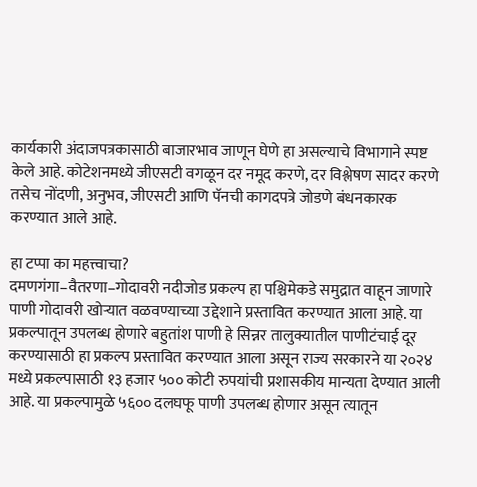कार्यकारी अंदाजपत्रकासाठी बाजारभाव जाणून घेणे हा असल्याचे विभागाने स्पष्ट केले आहे. कोटेशनमध्ये जीएसटी वगळून दर नमूद करणे, दर विश्लेषण सादर करणे तसेच नोंदणी, अनुभव, जीएसटी आणि पॅनची कागदपत्रे जोडणे बंधनकारक करण्यात आले आहे.

हा टप्पा का महत्त्वाचा?
दमणगंगा–वैतरणा–गोदावरी नदीजोड प्रकल्प हा पश्चिमेकडे समुद्रात वाहून जाणारे पाणी गोदावरी खोऱ्यात वळवण्याच्या उद्देशाने प्रस्तावित करण्यात आला आहे. या प्रकल्पातून उपलब्ध होणारे बहुतांश पाणी हे सिन्नर तालुक्यातील पाणीटंचाई दूर करण्यासाठी हा प्रकल्प प्रस्तावित करण्यात आला असून राज्य सरकारने या २०२४ मध्ये प्रकल्पासाठी १३ हजार ५०० कोटी रुपयांची प्रशासकीय मान्यता देण्यात आली आहे. या प्रकल्पामुळे ५६०० दलघफू पाणी उपलब्ध होणार असून त्यातून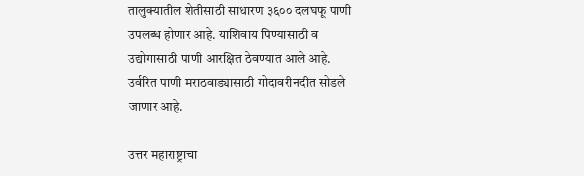तालुक्यातील शेतीसाठी साधारण ३६०० दलघफू पाणी उपलब्ध होणार आहे. याशिवाय पिण्यासाठी व उद्योगासाठी पाणी आरक्षित ठेवण्यात आले आहे. उर्वरित पाणी मराठवाड्यासाठी गोदावरीनदीत सोडले जाणार आहे.

उत्तर महाराष्ट्राचा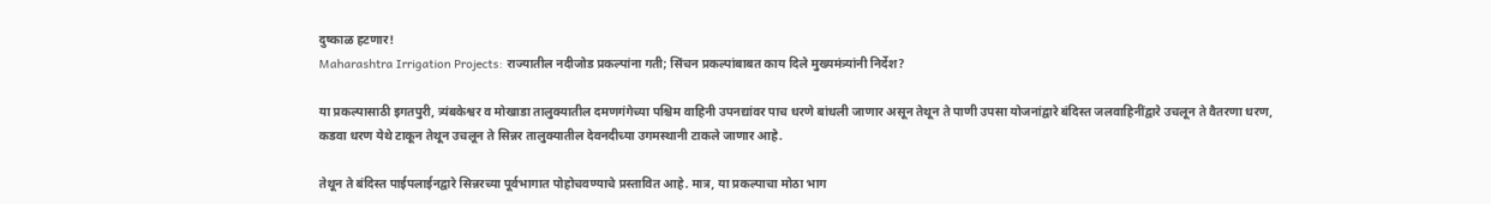दुष्काळ हटणार!
Maharashtra Irrigation Projects: राज्यातील नदीजोड प्रकल्पांना गती; सिंचन प्रकल्पांबाबत काय दिले मुख्यमंत्र्यांनी निर्देश?

या प्रकल्पासाठी इगतपुरी, त्र्यंबकेश्वर व मोखाडा तालुक्यातील दमणगंगेच्या पश्चिम वाहिनी उपनद्यांवर पाच धरणे बांधली जाणार असून तेथून ते पाणी उपसा योजनांद्वारे बंदिस्त जलवाहिनींद्वारे उचलून ते वैतरणा धरण, कडवा धरण येथे टाकून तेथून उचलून ते सिन्नर तालुक्यातील देवनदीच्या उगमस्थानी टाकले जाणार आहे.

तेथून ते बंदिस्त पाईपलाईनद्वारे सिन्नरच्या पूर्वभागात पोहोचवण्याचे प्रस्तावित आहे. मात्र, या प्रकल्पाचा मोठा भाग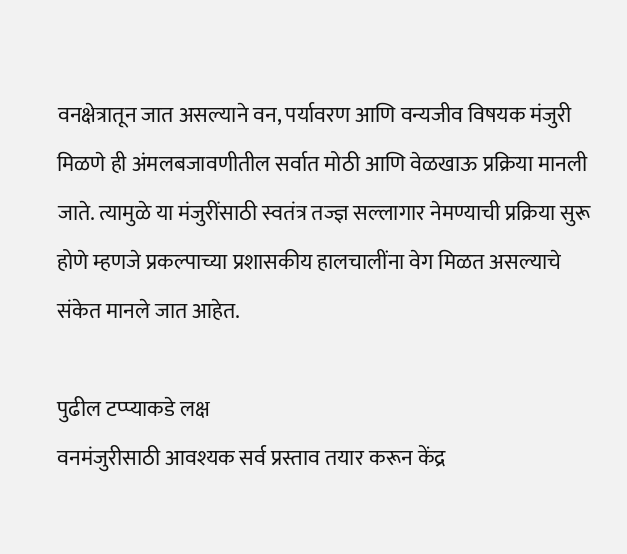वनक्षेत्रातून जात असल्याने वन, पर्यावरण आणि वन्यजीव विषयक मंजुरी मिळणे ही अंमलबजावणीतील सर्वात मोठी आणि वेळखाऊ प्रक्रिया मानली जाते. त्यामुळे या मंजुरींसाठी स्वतंत्र तज्ज्ञ सल्लागार नेमण्याची प्रक्रिया सुरू होणे म्हणजे प्रकल्पाच्या प्रशासकीय हालचालींना वेग मिळत असल्याचे संकेत मानले जात आहेत.

पुढील टप्प्याकडे लक्ष
वनमंजुरीसाठी आवश्यक सर्व प्रस्ताव तयार करून केंद्र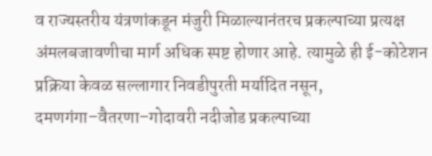व राज्यस्तरीय यंत्रणांकडून मंजुरी मिळाल्यानंतरच प्रकल्पाच्या प्रत्यक्ष अंमलबजावणीचा मार्ग अधिक स्पष्ट होणार आहे. त्यामुळे ही ई-कोटेशन प्रक्रिया केवळ सल्लागार निवडीपुरती मर्यादित नसून, दमणगंगा–वैतरणा–गोदावरी नदीजोड प्रकल्पाच्या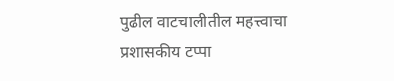पुढील वाटचालीतील महत्त्वाचा प्रशासकीय टप्पा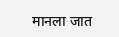मानला जात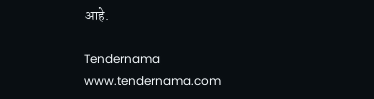आहे.

Tendernama
www.tendernama.com